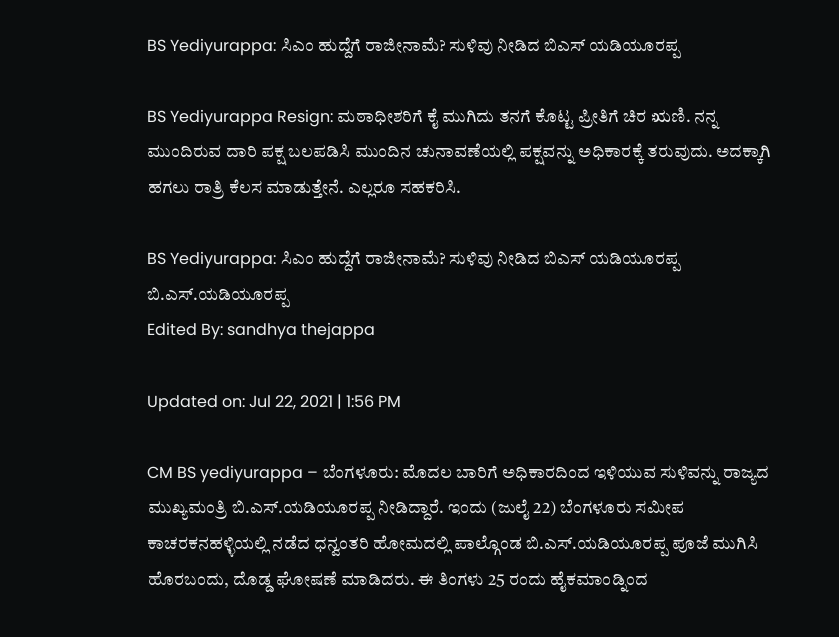BS Yediyurappa: ಸಿಎಂ ಹುದ್ದೆಗೆ ರಾಜೀನಾಮೆ? ಸುಳಿವು ನೀಡಿದ ಬಿಎಸ್ ಯಡಿಯೂರಪ್ಪ

BS Yediyurappa Resign: ಮಠಾಧೀಶರಿಗೆ ಕೈ ಮುಗಿದು ತನಗೆ ಕೊಟ್ಟ ಪ್ರೀತಿಗೆ ಚಿರ ಋಣಿ. ನನ್ನ ಮುಂದಿರುವ ದಾರಿ ಪಕ್ಷ ಬಲಪಡಿಸಿ ಮುಂದಿನ ಚುನಾವಣೆಯಲ್ಲಿ ಪಕ್ಷವನ್ನು ಅಧಿಕಾರಕ್ಕೆ ತರುವುದು. ಅದಕ್ಕಾಗಿ ಹಗಲು ರಾತ್ರಿ ಕೆಲಸ ಮಾಡುತ್ತೇನೆ. ಎಲ್ಲರೂ ಸಹಕರಿಸಿ.

BS Yediyurappa: ಸಿಎಂ ಹುದ್ದೆಗೆ ರಾಜೀನಾಮೆ? ಸುಳಿವು ನೀಡಿದ ಬಿಎಸ್ ಯಡಿಯೂರಪ್ಪ
ಬಿ.ಎಸ್.ಯಡಿಯೂರಪ್ಪ
Edited By: sandhya thejappa

Updated on: Jul 22, 2021 | 1:56 PM

CM BS yediyurappa – ಬೆಂಗಳೂರು: ಮೊದಲ ಬಾರಿಗೆ ಅಧಿಕಾರದಿಂದ ಇಳಿಯುವ ಸುಳಿವನ್ನು ರಾಜ್ಯದ ಮುಖ್ಯಮಂತ್ರಿ ಬಿ.ಎಸ್.ಯಡಿಯೂರಪ್ಪ ನೀಡಿದ್ದಾರೆ. ಇಂದು (ಜುಲೈ 22) ಬೆಂಗಳೂರು ಸಮೀಪ ಕಾಚರಕನಹಳ್ಳಿಯಲ್ಲಿ ನಡೆದ ಧನ್ವಂತರಿ ಹೋಮದಲ್ಲಿ ಪಾಲ್ಗೊಂಡ ಬಿ.ಎಸ್.ಯಡಿಯೂರಪ್ಪ ಪೂಜೆ ಮುಗಿಸಿ ಹೊರಬಂದು, ದೊಡ್ಡ ಘೋಷಣೆ ಮಾಡಿದರು. ಈ ತಿಂಗಳು 25 ರಂದು ಹೈಕಮಾಂಡ್ನಿಂದ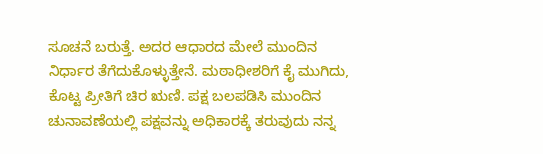ಸೂಚನೆ ಬರುತ್ತೆ. ಅದರ ಆಧಾರದ ಮೇಲೆ ಮುಂದಿನ ನಿರ್ಧಾರ ತೆಗೆದುಕೊಳ್ಳುತ್ತೇನೆ. ಮಠಾಧೀಶರಿಗೆ ಕೈ ಮುಗಿದು,  ಕೊಟ್ಟ ಪ್ರೀತಿಗೆ ಚಿರ ಋಣಿ. ಪಕ್ಷ ಬಲಪಡಿಸಿ ಮುಂದಿನ ಚುನಾವಣೆಯಲ್ಲಿ ಪಕ್ಷವನ್ನು ಅಧಿಕಾರಕ್ಕೆ ತರುವುದು ನನ್ನ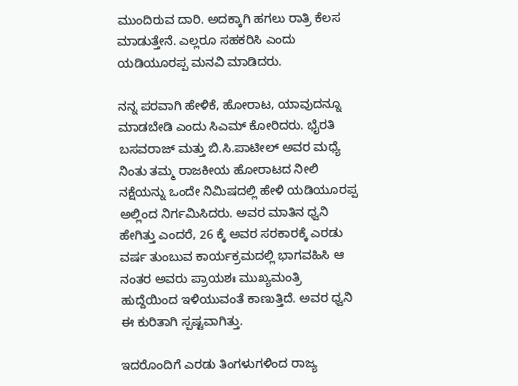ಮುಂದಿರುವ ದಾರಿ. ಅದಕ್ಕಾಗಿ ಹಗಲು ರಾತ್ರಿ ಕೆಲಸ ಮಾಡುತ್ತೇನೆ. ಎಲ್ಲರೂ ಸಹಕರಿಸಿ ಎಂದು ಯಡಿಯೂರಪ್ಪ ಮನವಿ ಮಾಡಿದರು.

ನನ್ನ ಪರವಾಗಿ ಹೇಳಿಕೆ, ಹೋರಾಟ, ಯಾವುದನ್ನೂ ಮಾಡಬೇಡಿ ಎಂದು ಸಿಎಮ್ ಕೋರಿದರು. ಭೈರತಿ ಬಸವರಾಜ್ ಮತ್ತು ಬಿ.ಸಿ.ಪಾಟೀಲ್ ಅವರ ಮಧ್ಯೆ ನಿಂತು ತಮ್ಮ ರಾಜಕೀಯ ಹೋರಾಟದ ನೀಲಿ ನಕ್ಷೆಯನ್ನು ಒಂದೇ ನಿಮಿಷದಲ್ಲಿ ಹೇಳಿ ಯಡಿಯೂರಪ್ಪ ಅಲ್ಲಿಂದ ನಿರ್ಗಮಿಸಿದರು. ಅವರ ಮಾತಿನ ಧ್ವನಿ ಹೇಗಿತ್ತು ಎಂದರೆ, 26 ಕ್ಕೆ ಅವರ ಸರಕಾರಕ್ಕೆ ಎರಡು ವರ್ಷ ತುಂಬುವ ಕಾರ್ಯಕ್ರಮದಲ್ಲಿ ಭಾಗವಹಿಸಿ ಆ ನಂತರ ಅವರು ಪ್ರಾಯಶಃ ಮುಖ್ಯಮಂತ್ರಿ ಹುದ್ದೆಯಿಂದ ಇಳಿಯುವಂತೆ ಕಾಣುತ್ತಿದೆ. ಅವರ ಧ್ವನಿ ಈ ಕುರಿತಾಗಿ ಸ್ಪಷ್ಟವಾಗಿತ್ತು.

ಇದರೊಂದಿಗೆ ಎರಡು ತಿಂಗಳುಗಳಿಂದ ರಾಜ್ಯ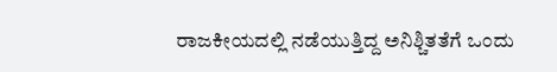ರಾಜಕೀಯದಲ್ಲಿ ನಡೆಯುತ್ತಿದ್ದ ಅನಿಶ್ಚಿತತೆಗೆ ಒಂದು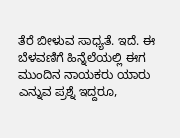ತೆರೆ ಬೀಳುವ ಸಾಧ್ಯತೆ. ಇದೆ. ಈ ಬೆಳವಣಿಗೆ ಹಿನ್ನೆಲೆಯಲ್ಲಿ ಈಗ ಮುಂದಿನ ನಾಯಕರು ಯಾರು ಎನ್ನುವ ಪ್ರಶ್ನೆ ಇದ್ದರೂ,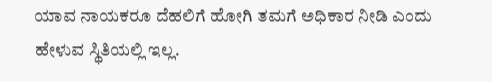ಯಾವ ನಾಯಕರೂ ದೆಹಲಿಗೆ ಹೋಗಿ ತಮಗೆ ಅಧಿಕಾರ ನೀಡಿ ಎಂದು ಹೇಳುವ ಸ್ಥಿತಿಯಲ್ಲಿ ಇಲ್ಲ.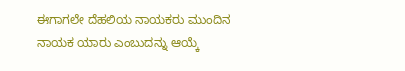ಈಗಾಗಲೇ ದೆಹಲಿಯ ನಾಯಕರು ಮುಂದಿನ ನಾಯಕ ಯಾರು ಎಂಬುದನ್ನು ಆಯ್ಕೆ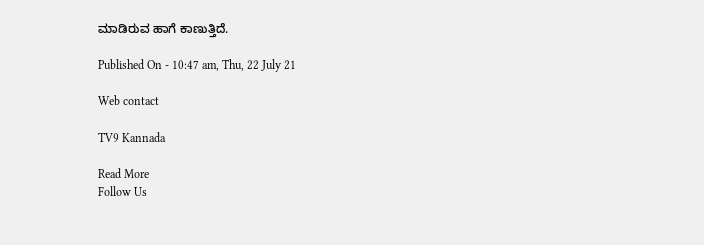ಮಾಡಿರುವ ಹಾಗೆ ಕಾಣುತ್ತಿದೆ.

Published On - 10:47 am, Thu, 22 July 21

Web contact

TV9 Kannada

Read More
Follow Us